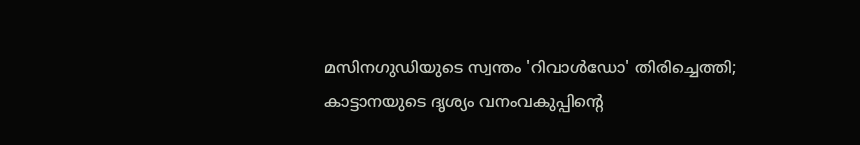മസിനഗുഡിയുടെ സ്വന്തം 'റിവാൾഡോ' തിരിച്ചെത്തി; കാട്ടാനയുടെ ദൃശ്യം വനംവകുപ്പിന്‍റെ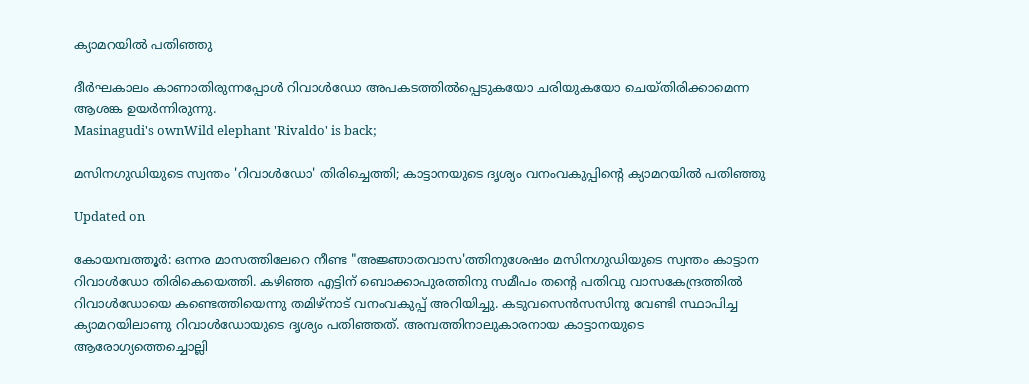ക്യാമറയിൽ പതിഞ്ഞു

ദീർഘകാലം കാണാതിരുന്നപ്പോൾ റിവാൾഡോ അപകടത്തിൽപ്പെടുകയോ ചരിയുകയോ ചെയ്തിരിക്കാമെന്ന ആശങ്ക ഉയർന്നിരുന്നു.
Masinagudi's ownWild elephant 'Rivaldo' is back;

മസിനഗുഡിയുടെ സ്വന്തം 'റിവാൾഡോ' തിരിച്ചെത്തി; കാട്ടാനയുടെ ദൃശ്യം വനംവകുപ്പിന്‍റെ ക്യാമറയിൽ പതിഞ്ഞു

Updated on

കോയമ്പത്തൂർ: ഒന്നര മാസത്തിലേറെ നീണ്ട "അജ്ഞാതവാസ'ത്തിനുശേഷം മസിനഗുഡിയുടെ സ്വന്തം കാട്ടാന റിവാൾഡോ തിരികെയെത്തി. കഴിഞ്ഞ എട്ടിന് ബൊക്കാപുരത്തിനു സമീപം തന്‍റെ പതിവു വാസകേന്ദ്രത്തിൽ റിവാൾഡോയെ കണ്ടെത്തിയെന്നു തമിഴ്നാട് വനംവകുപ്പ് അറിയിച്ചു. കടുവസെൻസസിനു വേണ്ടി സ്ഥാപിച്ച ക്യാമറയിലാണു റിവാൾഡോയുടെ ദൃശ്യം പതിഞ്ഞത്. അമ്പത്തിനാലുകാരനായ കാട്ടാനയുടെ ആരോഗ്യത്തെച്ചൊല്ലി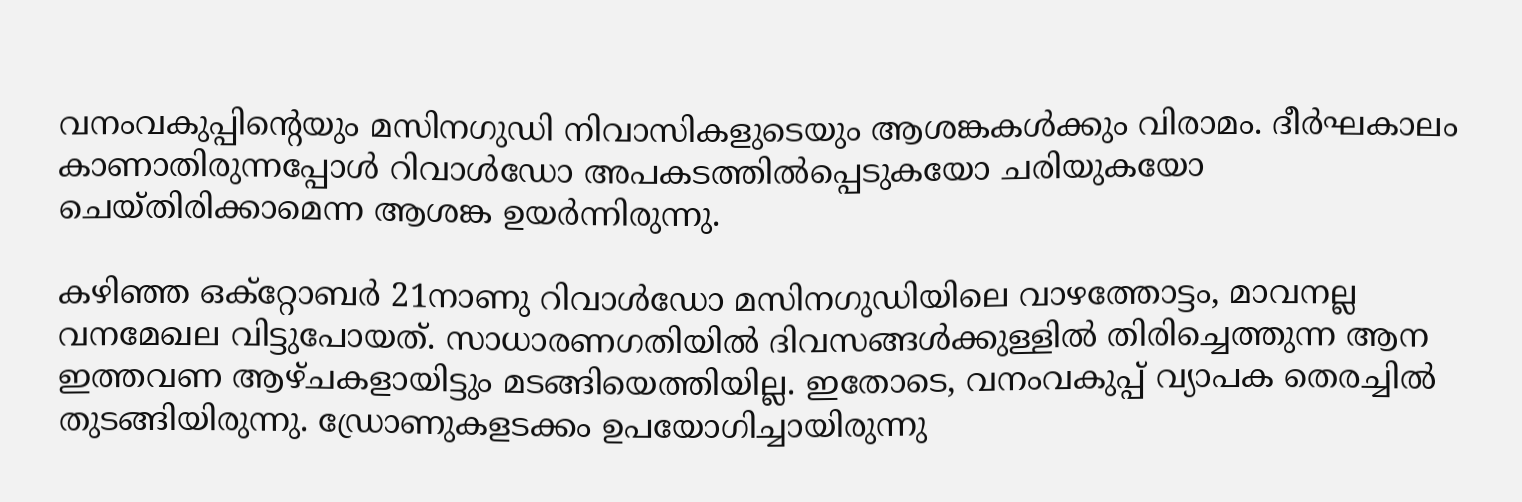വനംവകുപ്പിന്‍റെയും മസിനഗുഡി നിവാസികളുടെയും ആശങ്കകൾക്കും വിരാമം. ദീർഘകാലം കാണാതിരുന്നപ്പോൾ റിവാൾഡോ അപകടത്തിൽപ്പെടുകയോ ചരിയുകയോ ചെയ്തിരിക്കാമെന്ന ആശങ്ക ഉയർന്നിരുന്നു.

കഴിഞ്ഞ ഒക്റ്റോബർ 21നാണു റിവാൾഡോ മസിനഗുഡിയിലെ വാഴത്തോട്ടം, മാവനല്ല വനമേഖല വിട്ടുപോയത്. സാധാരണഗതിയിൽ ദിവസങ്ങൾക്കുള്ളിൽ തിരിച്ചെത്തുന്ന ആന‌ ഇത്തവണ ആഴ്ചകളായിട്ടും മടങ്ങിയെത്തിയില്ല. ഇതോടെ, വനംവകുപ്പ് വ്യാപക തെരച്ചിൽ തുടങ്ങിയിരുന്നു. ഡ്രോണുകളടക്കം ഉപയോഗിച്ചായിരുന്നു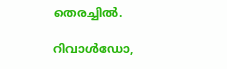തെരച്ചിൽ.

റിവാൾഡോ,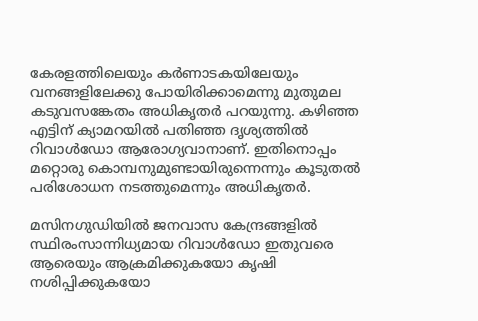കേരളത്തിലെയും കർണാടകയിലേയും വനങ്ങളിലേക്കു പോയിരിക്കാമെന്നു മുതുമല കടുവസങ്കേതം അധികൃതർ പറയുന്നു. കഴിഞ്ഞ എട്ടിന് ക്യാമറയിൽ പതിഞ്ഞ ദൃശ്യത്തിൽ റിവാൾഡോ ആരോഗ്യവാനാണ്. ഇതിനൊപ്പം മറ്റൊരു കൊമ്പനുമുണ്ടായിരുന്നെന്നും കൂടുതൽ പരിശോധന നടത്തുമെന്നും അധികൃതർ.

മസിനഗുഡിയിൽ ജനവാസ കേന്ദ്രങ്ങളിൽ സ്ഥിരംസാന്നിധ്യമായ റിവാൾഡോ ഇതുവരെ ആരെയും ആക്രമിക്കുകയോ കൃഷി നശിപ്പിക്കുകയോ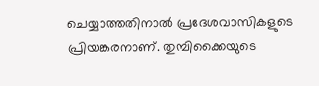ചെയ്യാത്തതിനാൽ പ്രദേശവാസികളുടെ പ്രിയങ്കരനാണ്. തുമ്പിക്കൈയുടെ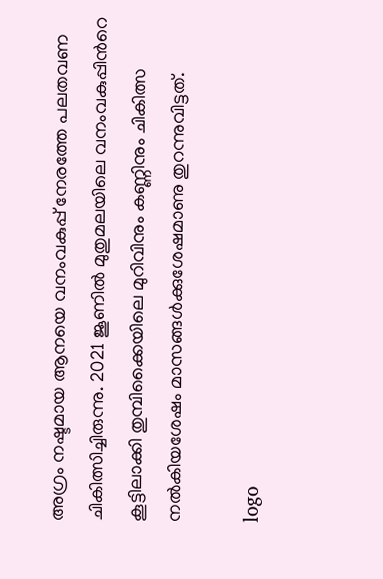അഗ്രം നഷ്ടമായ ആനയെ വനംവകുപ്പ് നേരത്തേ പലതവണ ചികിത്സിച്ചിരുന്നു. 2021 ജൂണിൽ മുതുമലയിലെ വനംവകുപ്പിന്‍റെ കൂട്ടിലാക്കി തുമ്പിക്കൈയിലെ മുറിവിനും കണ്ണിനും ചികിത്സ നൽകിയശേഷം മാസങ്ങൾക്കുശേഷമാണു തുറന്നുവിട്ടത്.

logo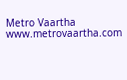Metro Vaartha
www.metrovaartha.com